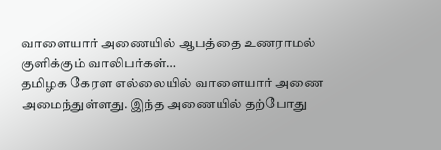வாளையார் அணையில் ஆபத்தை உணராமல் குளிக்கும் வாலிபர்கள்…
தமிழக கேரள எல்லையில் வாளையார் அணை அமைந்துள்ளது. இந்த அணையில் தற்போது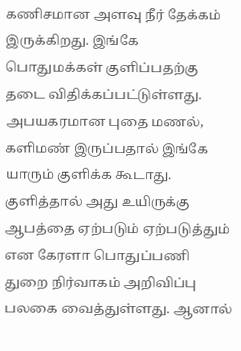கணிசமான அளவு நீர் தேக்கம் இருக்கிறது. இங்கே பொதுமக்கள் குளிப்பதற்கு தடை விதிக்கப்பட்டுள்ளது. அபயகரமான புதை மணல், களிமண் இருப்பதால் இங்கே யாரும் குளிக்க கூடாது. குளித்தால் அது உயிருக்கு ஆபத்தை ஏற்படும் ஏற்படுத்தும் என கேரளா பொதுப்பணி துறை நிர்வாகம் அறிவிப்பு பலகை வைத்துள்ளது. ஆனால்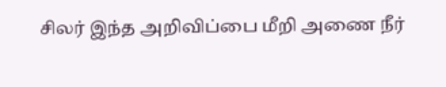சிலர் இந்த அறிவிப்பை மீறி அணை நீர்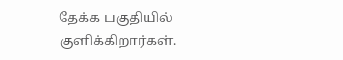தேக்க பகுதியில் குளிக்கிறார்கள்.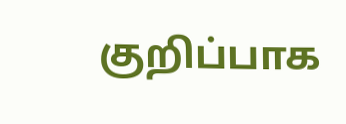குறிப்பாக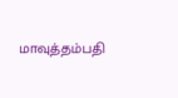மாவுத்தம்பதி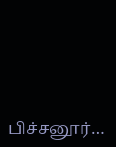பிச்சனூர்…